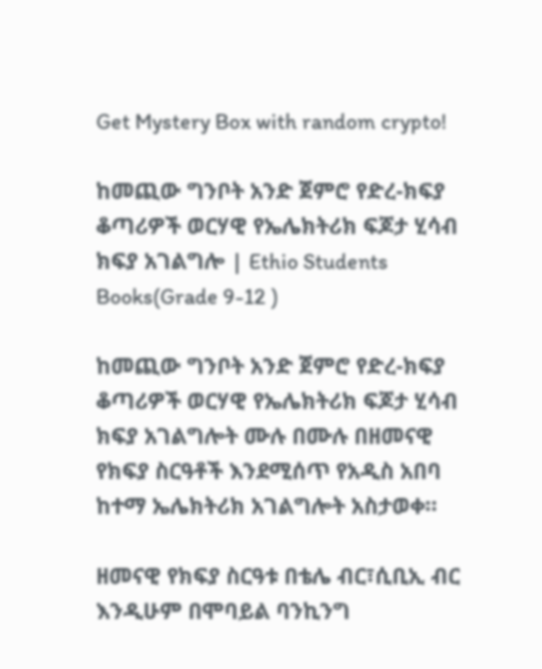Get Mystery Box with random crypto!

ከመጪው ግንቦት አንድ ጀምሮ የድረ-ክፍያ ቆጣሪዎች ወርሃዊ የኤሌክትሪክ ፍጆታ ሂሳብ ክፍያ አገልግሎ | Ethio Students Books(Grade 9-12 )

ከመጪው ግንቦት አንድ ጀምሮ የድረ-ክፍያ ቆጣሪዎች ወርሃዊ የኤሌክትሪክ ፍጆታ ሂሳብ ክፍያ አገልግሎት ሙሉ በሙሉ በዘመናዊ የክፍያ ስርዓቶች እንደሚሰጥ የአዲስ አበባ ከተማ ኤሌክትሪክ አገልግሎት አስታወቀ።

ዘመናዊ የክፍያ ስርዓቱ በቴሌ ብር፣ሲቢኢ ብር እንዲሁም በሞባይል ባንኪንግ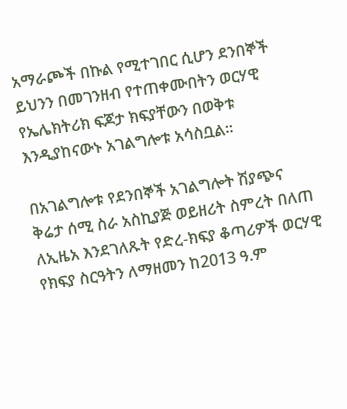አማራጮች በኩል የሚተገበር ሲሆን ደንበኞች ይህንን በመገንዘብ የተጠቀሙበትን ወርሃዊ የኤሌክትሪክ ፍጆታ ክፍያቸውን በወቅቱ እንዲያከናውኑ አገልግሎቱ አሳስቧል።

በአገልግሎቱ የደንበኞች አገልግሎት ሽያጭና ቅሬታ ሰሚ ስራ አስኪያጅ ወይዘሪት ስምረት በለጠ ለኢዜአ እንደገለጹት የድረ-ክፍያ ቆጣሪዎች ወርሃዊ የክፍያ ስርዓትን ለማዘመን ከ2013 ዓ.ም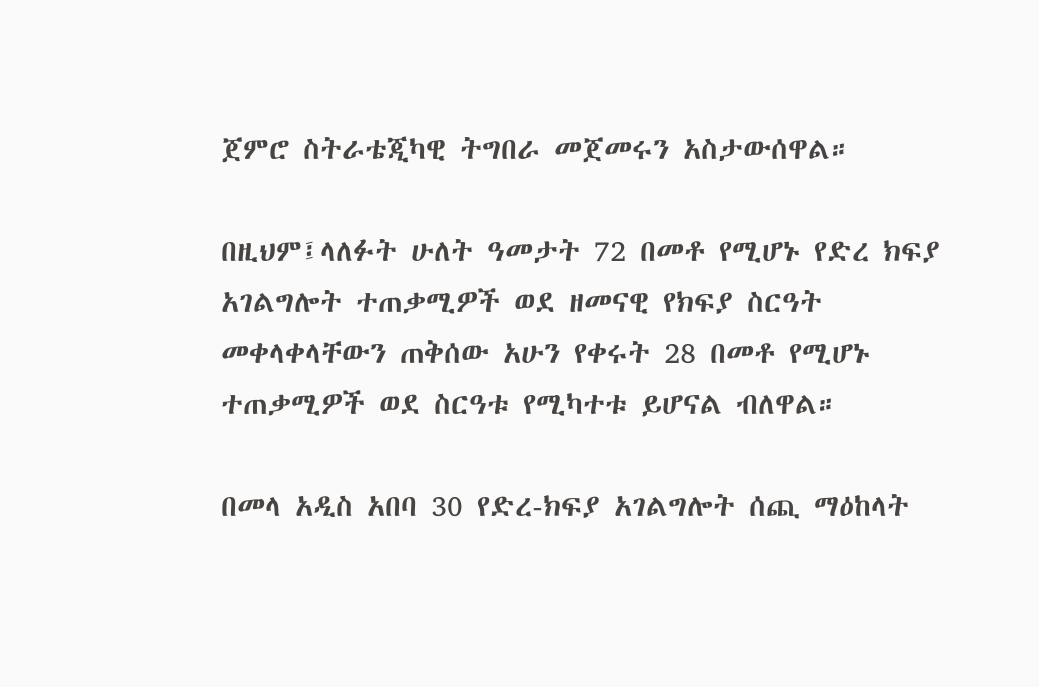ጀምሮ ስትራቴጂካዊ ትግበራ መጀመሩን አስታውሰዋል።

በዚህም፤ላለፉት ሁለት ዓመታት 72 በመቶ የሚሆኑ የድረ ክፍያ አገልግሎት ተጠቃሚዎች ወደ ዘመናዊ የክፍያ ስርዓት መቀላቀላቸውን ጠቅሰው አሁን የቀሩት 28 በመቶ የሚሆኑ ተጠቃሚዎች ወደ ስርዓቱ የሚካተቱ ይሆናል ብለዋል።

በመላ አዲስ አበባ 30 የድረ-ክፍያ አገልግሎት ሰጪ ማዕከላት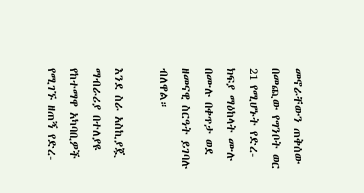መኖራቸውን ጠቅሰው በመጪው የግንቦት ወር 21 የሚሆኑት የድረ-ክፍያ ማዕከላት ሙሉ በሙሉ በቀጥታ ወደ ዘመናዊ ስርዓት ይገባሉ ብለዋል።

እንደ ስራ አስኪያጇ ማብራሪያ በተለያዩ የከተማዋ አካባቢዎች የሚገኙ ዘጠኝ የድረ-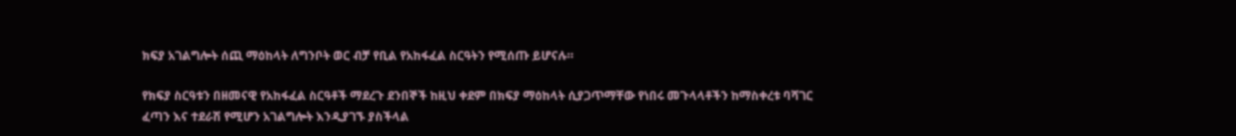ክፍያ አገልግሎት ሰጪ ማዕከላት ለግንቦት ወር ብቻ የቢል የአከፋፈል ስርዓትን የሚሰጡ ይሆናሉ።

የክፍያ ስርዓቱን በዘመናዊ የአከፋፈል ስርዓቶች ማደረጉ ደንበኞች ከዚህ ቀደም በክፍያ ማዕከላት ሲያጋጥማቸው የነበሩ መጉላላቶችን ከማስቀረቱ ባሻገር ፈጣን እና ተደራሽ የሚሆን አገልግሎት እንዲያገኙ ያስችላል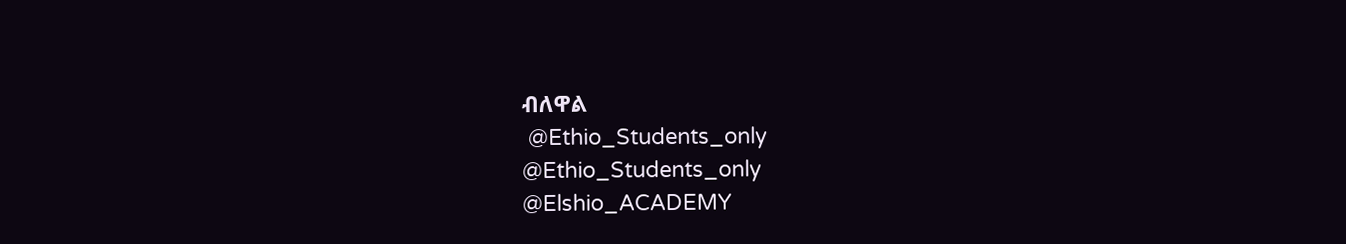ብለዋል
 @Ethio_Students_only
@Ethio_Students_only
@Elshio_ACADEMY